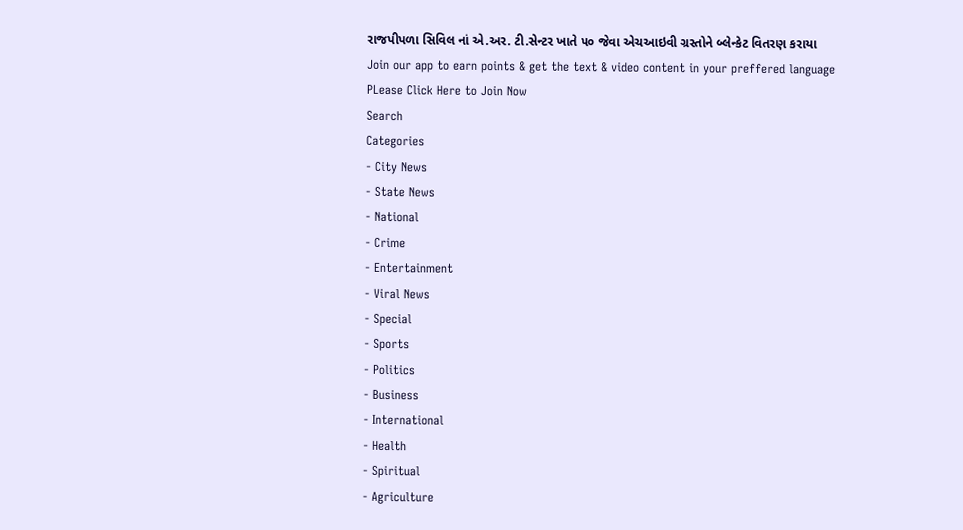રાજપીપળા સિવિલ નાં એ.અર. ટી.સેન્ટર ખાતે ૫૦ જેવા એચઆઇવી ગ્રસ્તોને બ્લેન્કેટ વિતરણ કરાયા
Join our app to earn points & get the text & video content in your preffered language
PLease Click Here to Join Now
Search
Categories
- City News
- State News
- National
- Crime
- Entertainment
- Viral News
- Special
- Sports
- Politics
- Business
- International
- Health
- Spiritual
- Agriculture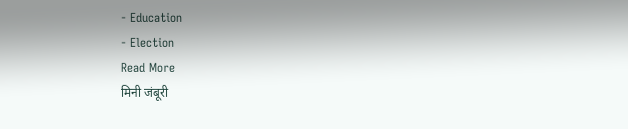- Education
- Election
Read More
मिनी जंबूरी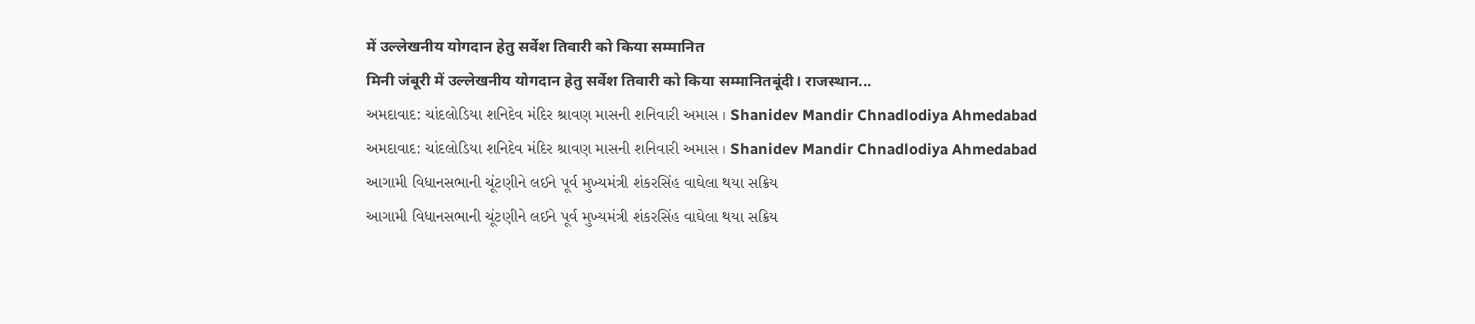में उल्लेखनीय योगदान हेतु सर्वेश तिवारी को किया सम्मानित
मिनी जंबूरी में उल्लेखनीय योगदान हेतु सर्वेश तिवारी को किया सम्मानितबूंदी। राजस्थान...
અમદાવાદ: ચાંદલોડિયા શનિદેવ મંદિર શ્રાવણ માસની શનિવારી અમાસ । Shanidev Mandir Chnadlodiya Ahmedabad
અમદાવાદ: ચાંદલોડિયા શનિદેવ મંદિર શ્રાવણ માસની શનિવારી અમાસ । Shanidev Mandir Chnadlodiya Ahmedabad
આગામી વિધાનસભાની ચૂંટણીને લઈને પૂર્વ મુખ્યમંત્રી શંકરસિંહ વાઘેલા થયા સક્રિય
આગામી વિધાનસભાની ચૂંટણીને લઈને પૂર્વ મુખ્યમંત્રી શંકરસિંહ વાઘેલા થયા સક્રિય